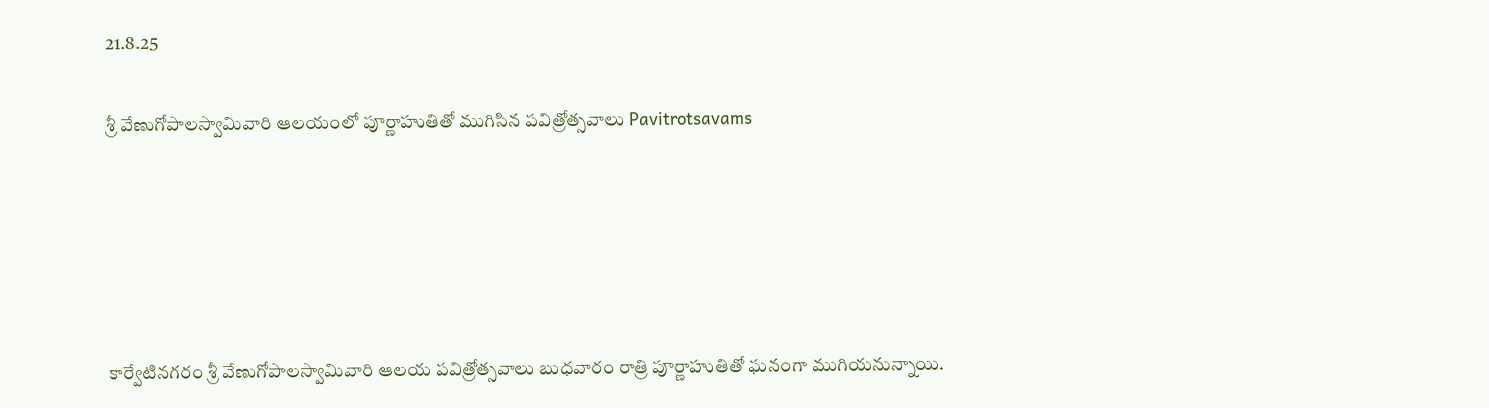21.8.25

శ్రీ వేణుగోపాలస్వామివారి ఆలయంలో పూర్ణాహుతితో ముగిసిన పవిత్రోత్సవాలు Pavitrotsavams





కార్వేటినగరం శ్రీ వేణుగోపాలస్వామివారి ఆలయ పవిత్రోత్సవాలు బుధ‌వారం రాత్రి పూర్ణాహుతితో ఘనంగా ముగియనున్నాయి.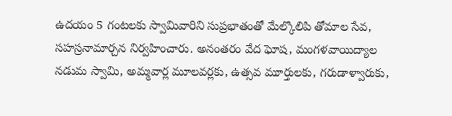ఉదయం 5 గంట‌ల‌కు స్వామివారిని సుప్రభాతంతో మేల్కొలిపి తోమాల సేవ, సహస్రనామార్చన నిర్వహించారు. అనంతరం వేద ఘోష, మంగళవాయిద్యాల నడుమ స్వామి, అమ్మ‌వార్ల‌ మూలవర్లకు, ఉత్సవ మూర్తులకు, గ‌రుడాళ్వారుకు,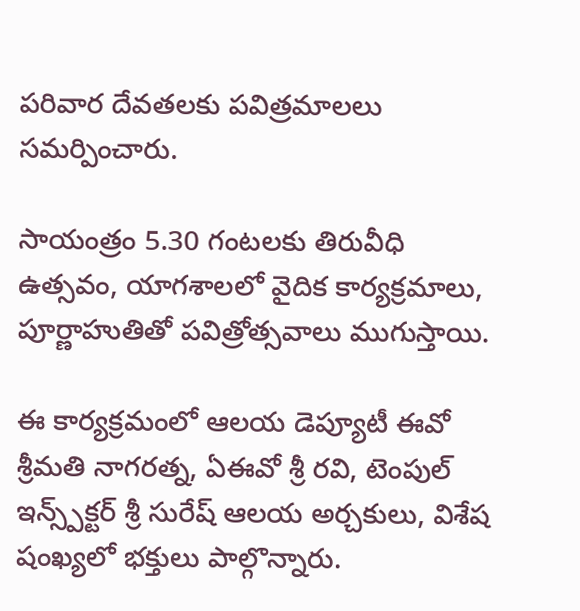ప‌రివార దేవ‌త‌ల‌కు పవిత్రమాలలు సమర్పించారు.

సాయంత్రం 5.30 గంటలకు తిరువీధి ఉత్సవం, యాగ‌శాల‌లో వైదిక కార్య‌క్ర‌మాలు, పూర్ణాహుతితో ప‌విత్రోత్స‌వాలు ముగుస్తాయి.

ఈ కార్య‌క్ర‌మంలో ఆల‌య డెప్యూటీ ఈవో శ్రీ‌మ‌తి నాగ‌ర‌త్న‌, ఏఈవో శ్రీ ర‌వి, టెంపుల్ ఇన్స్ప్‌క్ట‌ర్ శ్రీ సురేష్‌ ఆల‌య అర్చ‌కులు, విశేష షంఖ్య‌లో భ‌క్తులు పాల్గొన్నారు.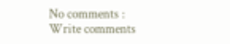No comments :
Write comments